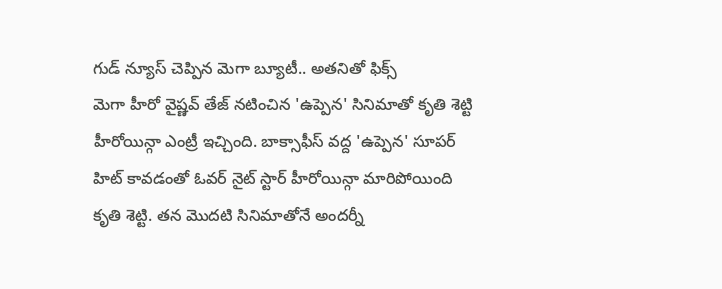గుడ్ న్యూస్ చెప్పిన మెగా బ్యూటీ.. అతనితో ఫిక్స్
మెగా హీరో వైష్ణవ్ తేజ్ నటించిన 'ఉప్పెన' సినిమాతో కృతి శెట్టి హీరోయిన్గా ఎంట్రీ ఇచ్చింది. బాక్సాఫీస్ వద్ద 'ఉప్పెన' సూపర్ హిట్ కావడంతో ఓవర్ నైట్ స్టార్ హీరోయిన్గా మారిపోయింది కృతి శెట్టి. తన మొదటి సినిమాతోనే అందర్నీ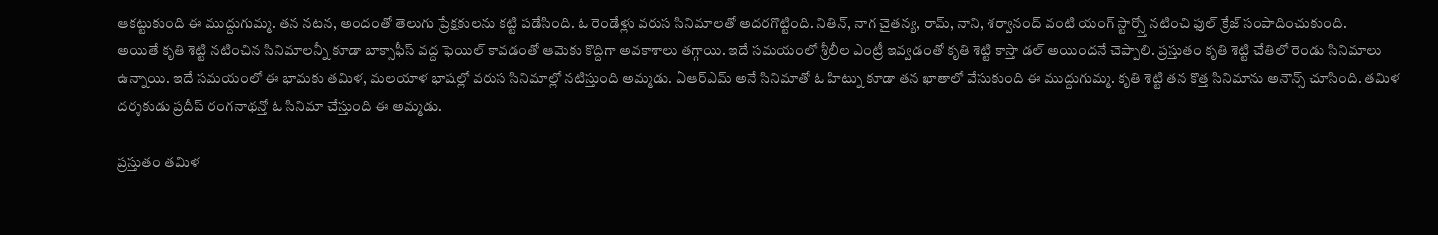ఆకట్టుకుంది ఈ ముద్దుగుమ్మ. తన నటన, అందంతో తెలుగు ప్రేక్షకులను కట్టి పడేసింది. ఓ రెండేళ్లు వరుస సినిమాలతో అదరగొట్టింది. నితిన్, నాగ చైతన్య, రామ్, నాని, శర్వానంద్ వంటి యంగ్ స్టార్స్తో నటించి ఫుల్ క్రేజ్ సంపాదించుకుంది.
అయితే కృతి శెట్టి నటించిన సినిమాలన్నీ కూడా బాక్సాఫీస్ వద్ద ఫెయిల్ కావడంతో ఆమెకు కొద్దిగా అవకాశాలు తగ్గాయి. ఇదే సమయంలో శ్రీలీల ఎంట్రీ ఇవ్వడంతో కృతి శెట్టి కాస్తా డల్ అయిందనే చెప్పాలి. ప్రస్తుతం కృతి శెట్టి చేతిలో రెండు సినిమాలు ఉన్నాయి. ఇదే సమయంలో ఈ భామకు తమిళ, మలయాళ భాషల్లో వరుస సినిమాల్లో నటిస్తుంది అమ్మడు. ఏఆర్ఎమ్ అనే సినిమాతో ఓ హిట్ను కూడా తన ఖాతాలో వేసుకుంది ఈ ముద్దుగుమ్మ. కృతి శెట్టి తన కొత్త సినిమాను అనౌన్స్ చూసింది. తమిళ దర్శకుడు ప్రదీప్ రంగనాథన్తో ఓ సినిమా చేస్తుంది ఈ అమ్మడు.

ప్రస్తుతం తమిళ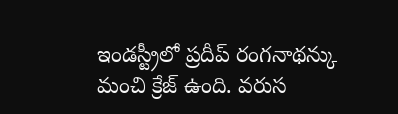ఇండస్ట్రీలో ప్రదీప్ రంగనాథన్కు మంచి క్రేజ్ ఉంది. వరుస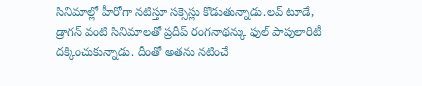సినిమాల్లో హీరోగా నటిస్తూ సక్సెస్లు కొడుతున్నాడు.లవ్ టూడే, డ్రాగన్ వంటి సినిమాలతో ప్రదీప్ రంగనాథన్కు ఫుల్ పాపులారిటీ దక్కించుకున్నాడు. దీంతో అతను నటించే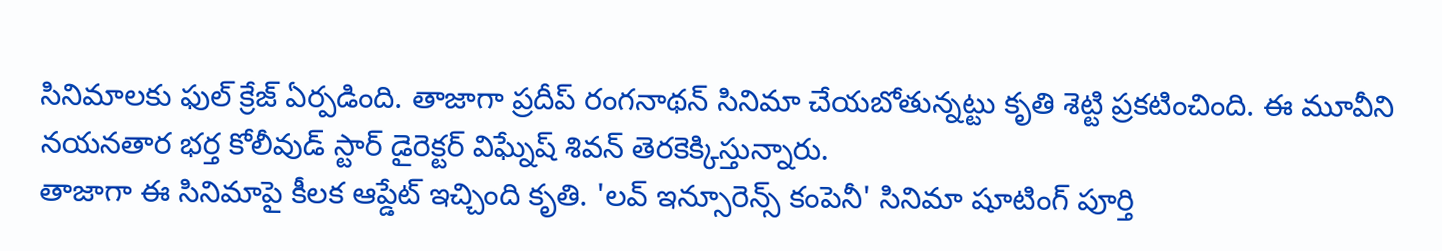సినిమాలకు ఫుల్ క్రేజ్ ఏర్పడింది. తాజాగా ప్రదీప్ రంగనాథన్ సినిమా చేయబోతున్నట్టు కృతి శెట్టి ప్రకటించింది. ఈ మూవీని నయనతార భర్త కోలీవుడ్ స్టార్ డైరెక్టర్ విఘ్నేష్ శివన్ తెరకెక్కిస్తున్నారు.
తాజాగా ఈ సినిమాపై కీలక ఆప్డేట్ ఇచ్చింది కృతి. 'లవ్ ఇన్సూరెన్స్ కంపెనీ' సినిమా షూటింగ్ పూర్తి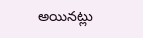అయినట్లు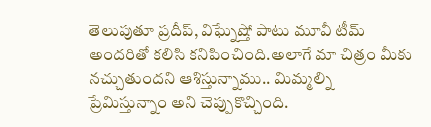తెలుపుతూ ప్రదీప్, విఘ్నేష్తో పాటు మూవీ టీమ్ అందరితో కలిసి కనిపించింది.అలాగే మా చిత్రం మీకు నచ్చుతుందని ఆశిస్తున్నాము.. మిమ్మల్ని ప్రేమిస్తున్నాం అని చెప్పుకొచ్చింది.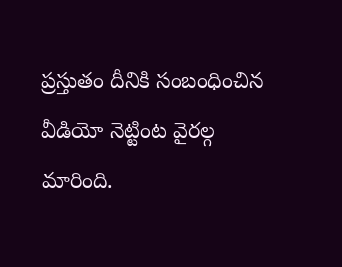ప్రస్తుతం దీనికి సంబంధించిన వీడియో నెట్టింట వైరల్గ మారింది.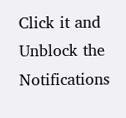Click it and Unblock the Notifications